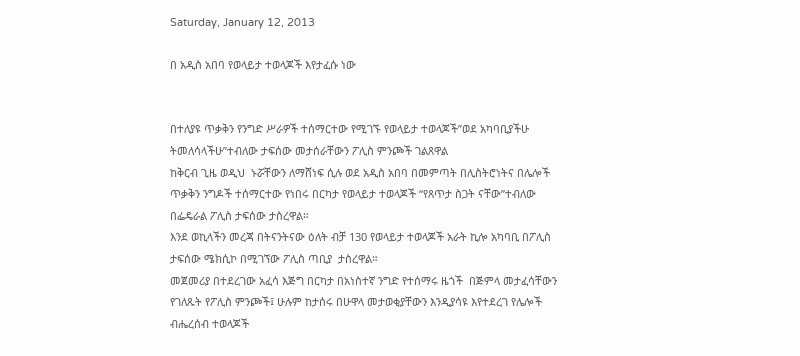Saturday, January 12, 2013

በ አዲስ አበባ የወላይታ ተወላጆች እየታፈሱ ነው


በተለያዩ ጥቃቅን የንግድ ሥራዎች ተሰማርተው የሚገኙ የወላይታ ተወላጆች”ወደ አካባቢያችሁ ትመለሳላችሁ”ተብለው ታፍሰው መታሰራቸውን ፖሊስ ምንጮች ገልጸዋል
ከቅርብ ጊዜ ወዲህ  ኑሯቸውን ለማሸነፍ ሲሉ ወደ አዲስ አበባ በመምጣት በሊስትሮነትና በሌሎች ጥቃቅን ንግዶች ተሰማርተው የነበሩ በርካታ የወላይታ ተወላጆች “የጸጥታ ስጋት ናቸው”ተብለው  በፌዴራል ፖሊስ ታፍሰው ታስረዋል።
እንደ ወኪላችን መረጃ በትናንትናው ዕለት ብቻ 130 የወላይታ ተወላጆች አራት ኪሎ አካባቢ በፖሊስ ታፍሰው ሜክሲኮ በሚገኘው ፖሊስ ጣቢያ  ታስረዋል።
መጀመሪያ በተደረገው አፈሳ እጅግ በርካታ በአነስተኛ ንግድ የተሰማሩ ዜጎች  በጅምላ መታፈሳቸውን የገለጹት የፖሊስ ምንጮች፤ ሁሉም ከታሰሩ በሁዋላ መታወቂያቸውን እንዲያሳዩ እየተደረገ የሌሎች ብሔረሰብ ተወላጆች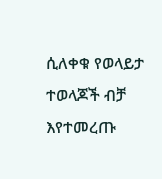ሲለቀቁ የወላይታ ተወላጆች ብቻ  እየተመረጡ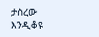ታስረው እንዲቆዩ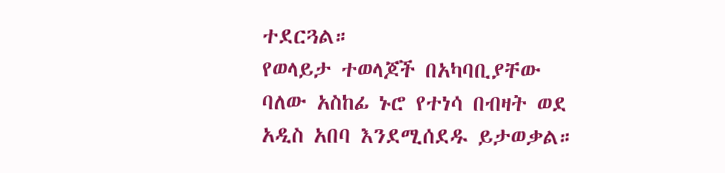ተደርጓል።
የወላይታ ተወላጆች በአካባቢያቸው ባለው አስከፊ ኑሮ የተነሳ በብዛት ወደ አዲስ አበባ እንደሚሰደዱ ይታወቃል።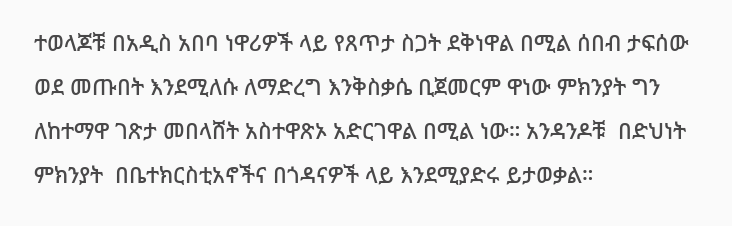ተወላጆቹ በአዲስ አበባ ነዋሪዎች ላይ የጸጥታ ስጋት ደቅነዋል በሚል ሰበብ ታፍሰው ወደ መጡበት እንደሚለሱ ለማድረግ እንቅስቃሴ ቢጀመርም ዋነው ምክንያት ግን ለከተማዋ ገጽታ መበላሸት አስተዋጽኦ አድርገዋል በሚል ነው። አንዳንዶቹ  በድህነት ምክንያት  በቤተክርስቲአኖችና በጎዳናዎች ላይ እንደሚያድሩ ይታወቃል።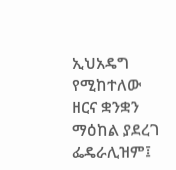ኢህአዴግ የሚከተለው ዘርና ቋንቋን ማዕከል ያደረገ ፌዴራሊዝም፤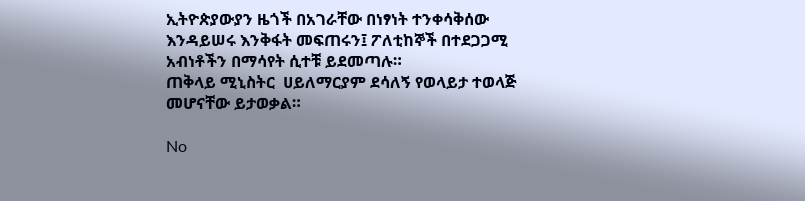ኢትዮጵያውያን ዜጎች በአገራቸው በነፃነት ተንቀሳቅሰው እንዳይሠሩ እንቅፋት መፍጠሩን፤ ፖለቲከኞች በተደጋጋሚ አብነቶችን በማሳየት ሲተቹ ይደመጣሉ።
ጠቅላይ ሚኒስትር  ሀይለማርያም ደሳለኝ የወላይታ ተወላጅ መሆናቸው ይታወቃል።

No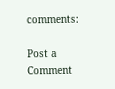comments:

Post a Comment